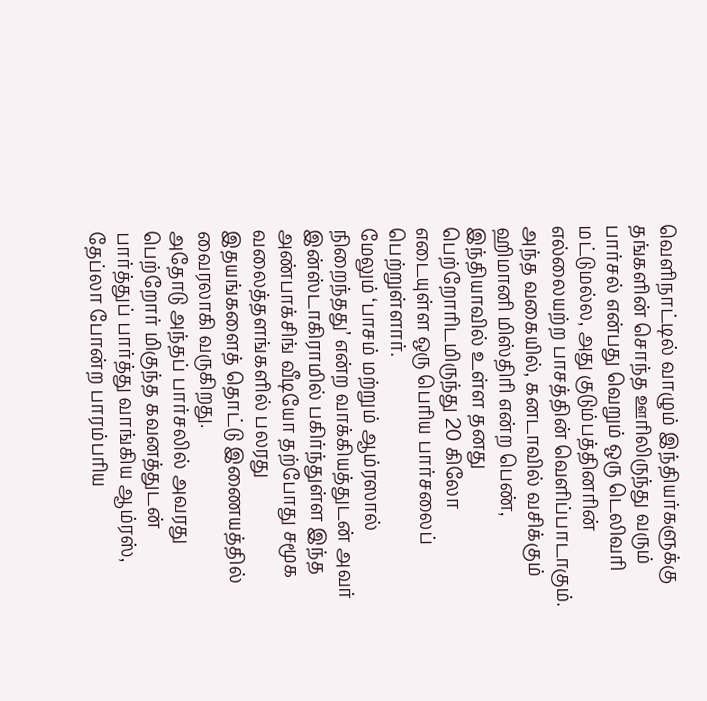வெளிநாட்டில் வாழும் இந்தியர்களுக்கு தங்களின் சொந்த ஊரிலிருந்து வரும் பார்சல் என்பது வெறும் ஒரு டெலிவரி மட்டுமல்ல, அது குடும்பத்தினரின் எல்லையற்ற பாசத்தின் வெளிப்பாடாகும். அந்த வகையில், கனடாவில் வசிக்கும் ஹிமானி மிஸ்திரி என்ற பெண், இந்தியாவில் உள்ள தனது பெற்றோரிடமிருந்து 20 கிலோ எடையுள்ள ஒரு பெரிய பார்சலைப் பெற்றுள்ளார்.
மேலும் ‘பாசம் மற்றும் ஆம்ரஸால் நிறைந்தது’ என்ற வாக்கியத்துடன் அவர் இன்ஸ்டாகிராமில் பகிர்ந்துள்ள இந்த அண்பாக்சிங் வீடியோ தற்போது சமூக வலைத்தளங்களில் பலரது இதயங்களைத் தொட்டு இணையத்தில் வைரலாகி வருகிறது.
அதோடு அந்தப் பார்சலில் அவரது பெற்றோர் மிகுந்த கவனத்துடன் பார்த்துப் பார்த்து வாங்கிய ஆம்ரஸ், தேப்லா போன்ற பாரம்பரிய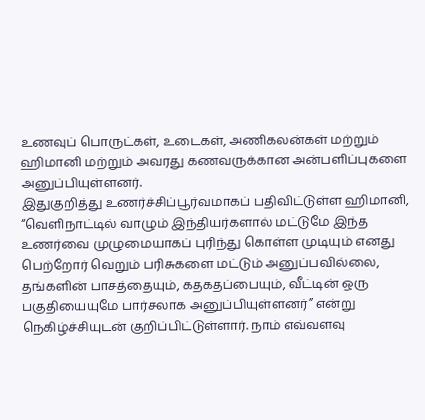உணவுப் பொருட்கள், உடைகள், அணிகலன்கள் மற்றும் ஹிமானி மற்றும் அவரது கணவருக்கான அன்பளிப்புகளை அனுப்பியுள்ளனர்.
இதுகுறித்து உணர்ச்சிப்பூர்வமாகப் பதிவிட்டுள்ள ஹிமானி, “வெளிநாட்டில் வாழும் இந்தியர்களால் மட்டுமே இந்த உணர்வை முழுமையாகப் புரிந்து கொள்ள முடியும் எனது பெற்றோர் வெறும் பரிசுகளை மட்டும் அனுப்பவில்லை, தங்களின் பாசத்தையும், கதகதப்பையும், வீட்டின் ஒரு பகுதியையுமே பார்சலாக அனுப்பியுள்ளனர்” என்று நெகிழ்ச்சியுடன் குறிப்பிட்டுள்ளார். நாம் எவ்வளவு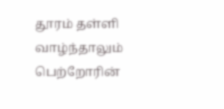தூரம் தள்ளி வாழ்ந்தாலும் பெற்றோரின்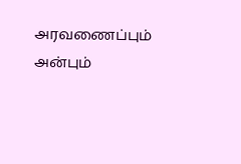அரவணைப்பும் அன்பும்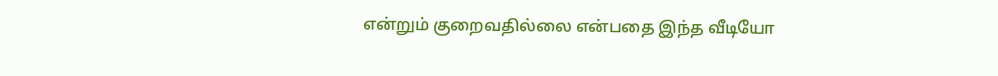என்றும் குறைவதில்லை என்பதை இந்த வீடியோ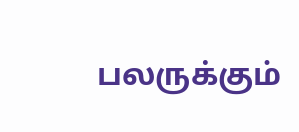பலருக்கும்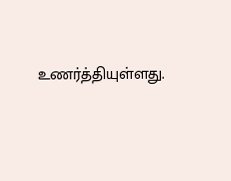உணர்த்தியுள்ளது.